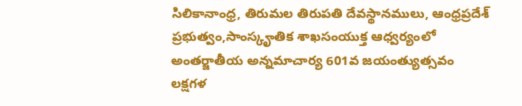సిలికానాంధ్ర, తిరుమల తిరుపతి దేవస్థానములు, ఆంధ్రప్రదేశ్ ప్రభుత్వం,సాంస్కౄతిక శాఖసంయుక్త ఆధ్వర్యంలో
అంతర్జాతీయ అన్నమాచార్య 601వ జయంత్యుత్సవం
లక్షగళ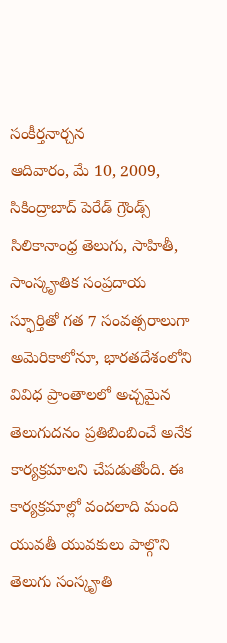సంకీర్తనార్చన
ఆదివారం, మే 10, 2009, సికింద్రాబాద్ పెరేడ్ గ్రౌండ్స్
సిలికానాంధ్ర తెలుగు, సాహితీ, సాంస్కౄతిక సంప్రదాయ స్ఫూర్తితో గత 7 సంవత్సరాలుగా అమెరికాలోనూ, భారతదేశంలోని వివిధ ప్రాంతాలలో అచ్చమైన తెలుగుదనం ప్రతిబింబించే అనేక కార్యక్రమాలని చేపడుతోంది. ఈ కార్యక్రమాల్లో వందలాది మంది యువతీ యువకులు పాల్గొని తెలుగు సంస్కౄతి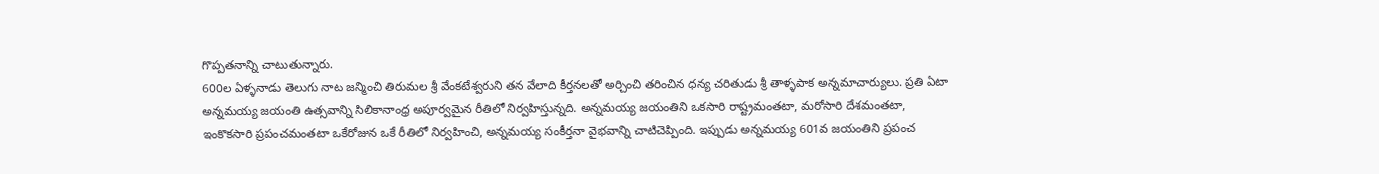గొప్పతనాన్ని చాటుతున్నారు.
600ల ఏళ్ళనాడు తెలుగు నాట జన్మించి తిరుమల శ్రీ వేంకటేశ్వరుని తన వేలాది కీర్తనలతో అర్చించి తరించిన ధన్య చరితుడు శ్రీ తాళ్ళపాక అన్నమాచార్యులు. ప్రతి ఏటా అన్నమయ్య జయంతి ఉత్సవాన్ని సిలికానాంధ్ర అపూర్వమైన రీతిలో నిర్వహిస్తున్నది. అన్నమయ్య జయంతిని ఒకసారి రాష్ట్రమంతటా, మరోసారి దేశమంతటా, ఇంకొకసారి ప్రపంచమంతటా ఒకేరోజున ఒకే రీతిలో నిర్వహించి, అన్నమయ్య సంకీర్తనా వైభవాన్ని చాటిచెప్పింది. ఇప్పుడు అన్నమయ్య 601వ జయంతిని ప్రపంచ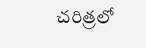చరిత్రలో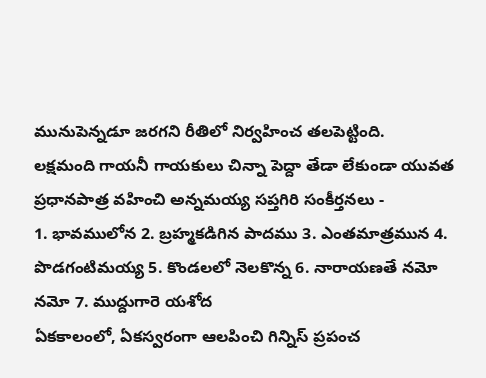మునుపెన్నడూ జరగని రీతిలో నిర్వహించ తలపెట్టింది.
లక్షమంది గాయనీ గాయకులు చిన్నా పెద్దా తేడా లేకుండా యువత ప్రధానపాత్ర వహించి అన్నమయ్య సప్తగిరి సంకీర్తనలు -
1. భావములోన 2. బ్రహ్మకడిగిన పాదము 3. ఎంతమాత్రమున 4. పొడగంటిమయ్య 5. కొండలలో నెలకొన్న 6. నారాయణతే నమో నమో 7. ముద్దుగారె యశోద
ఏకకాలంలో, ఏకస్వరంగా ఆలపించి గిన్నిస్ ప్రపంచ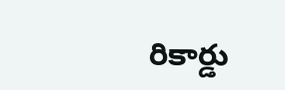రికార్డు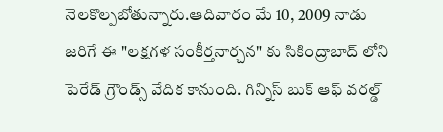నెలకొల్పబోతున్నారు.ఆదివారం మే 10, 2009 నాడు జరిగే ఈ "లక్షగళ సంకీర్తనార్చన" కు సికింద్రాబాద్ లోని పెరేడ్ గ్రౌండ్స్ వేదిక కానుంది. గిన్నిస్ బుక్ ఆఫ్ వరల్డ్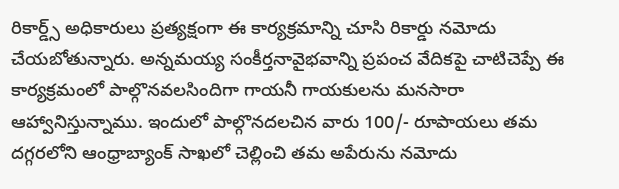రికార్డ్స్ అధికారులు ప్రత్యక్షంగా ఈ కార్యక్రమాన్ని చూసి రికార్డు నమోదు చేయబోతున్నారు. అన్నమయ్య సంకీర్తనావైభవాన్ని ప్రపంచ వేదికపై చాటిచెప్పే ఈ కార్యక్రమంలో పాల్గొనవలసిందిగా గాయనీ గాయకులను మనసారా ఆహ్వానిస్తున్నాము. ఇందులో పాల్గొనదలచిన వారు 100/- రూపాయలు తమ దగ్గరలోని ఆంధ్రాబ్యాంక్ సాఖలో చెల్లించి తమ అపేరును నమోదు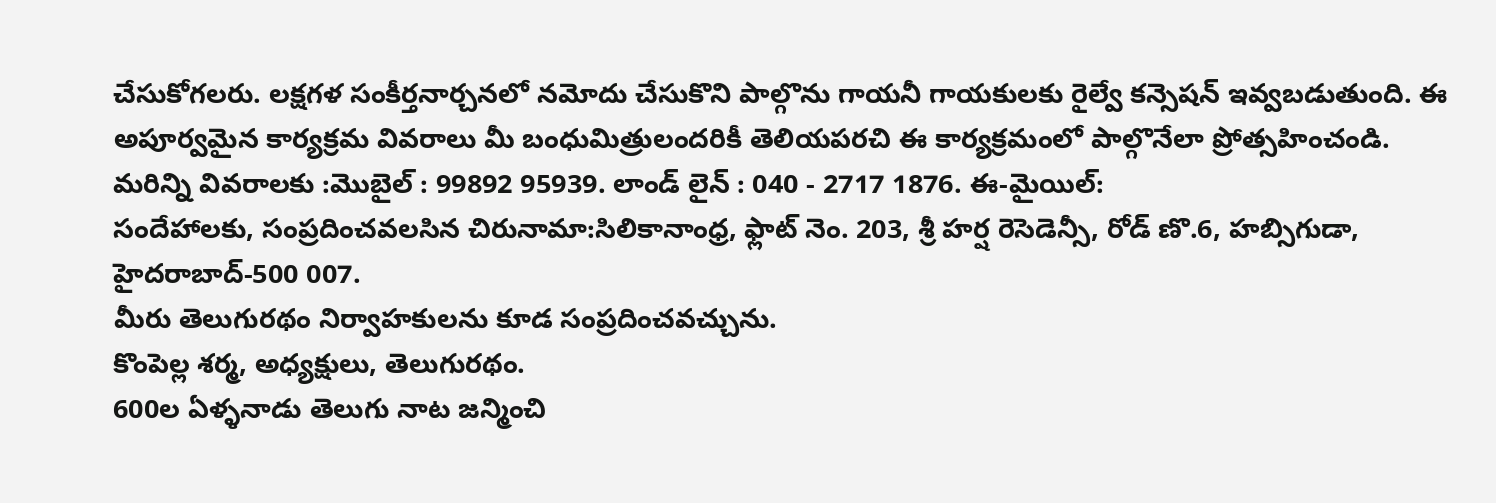చేసుకోగలరు. లక్షగళ సంకీర్తనార్చనలో నమోదు చేసుకొని పాల్గొను గాయనీ గాయకులకు రైల్వే కన్సెషన్ ఇవ్వబడుతుంది. ఈ అపూర్వమైన కార్యక్రమ వివరాలు మీ బంధుమిత్రులందరికీ తెలియపరచి ఈ కార్యక్రమంలో పాల్గొనేలా ప్రోత్సహించండి.
మరిన్ని వివరాలకు :మొబైల్ : 99892 95939. లాండ్ లైన్ : 040 - 2717 1876. ఈ-మైయిల్:
సందేహాలకు, సంప్రదించవలసిన చిరునామా:సిలికానాంధ్ర, ఫ్లాట్ నెం. 203, శ్రీ హర్ష రెసెడెన్సీ, రోడ్ ణొ.6, హబ్సిగుడా, హైదరాబాద్-500 007.
మీరు తెలుగురథం నిర్వాహకులను కూడ సంప్రదించవచ్చును.
కొంపెల్ల శర్మ, అధ్యక్షులు, తెలుగురథం.
600ల ఏళ్ళనాడు తెలుగు నాట జన్మించి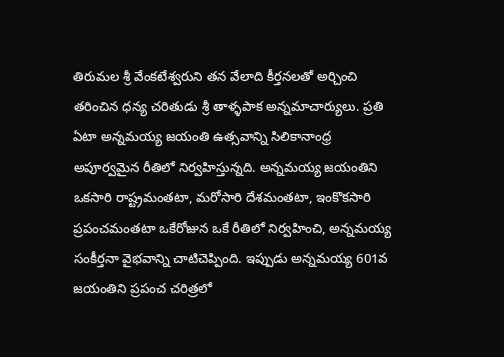తిరుమల శ్రీ వేంకటేశ్వరుని తన వేలాది కీర్తనలతో అర్చించి తరించిన ధన్య చరితుడు శ్రీ తాళ్ళపాక అన్నమాచార్యులు. ప్రతి ఏటా అన్నమయ్య జయంతి ఉత్సవాన్ని సిలికానాంధ్ర అపూర్వమైన రీతిలో నిర్వహిస్తున్నది. అన్నమయ్య జయంతిని ఒకసారి రాష్ట్రమంతటా, మరోసారి దేశమంతటా, ఇంకొకసారి ప్రపంచమంతటా ఒకేరోజున ఒకే రీతిలో నిర్వహించి, అన్నమయ్య సంకీర్తనా వైభవాన్ని చాటిచెప్పింది. ఇప్పుడు అన్నమయ్య 601వ జయంతిని ప్రపంచ చరిత్రలో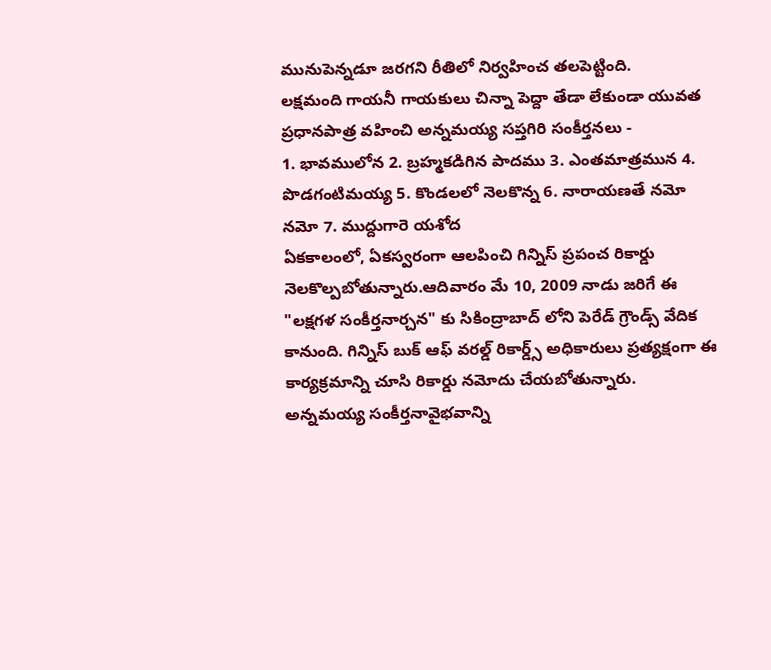మునుపెన్నడూ జరగని రీతిలో నిర్వహించ తలపెట్టింది.
లక్షమంది గాయనీ గాయకులు చిన్నా పెద్దా తేడా లేకుండా యువత ప్రధానపాత్ర వహించి అన్నమయ్య సప్తగిరి సంకీర్తనలు -
1. భావములోన 2. బ్రహ్మకడిగిన పాదము 3. ఎంతమాత్రమున 4. పొడగంటిమయ్య 5. కొండలలో నెలకొన్న 6. నారాయణతే నమో నమో 7. ముద్దుగారె యశోద
ఏకకాలంలో, ఏకస్వరంగా ఆలపించి గిన్నిస్ ప్రపంచ రికార్డు నెలకొల్పబోతున్నారు.ఆదివారం మే 10, 2009 నాడు జరిగే ఈ "లక్షగళ సంకీర్తనార్చన" కు సికింద్రాబాద్ లోని పెరేడ్ గ్రౌండ్స్ వేదిక కానుంది. గిన్నిస్ బుక్ ఆఫ్ వరల్డ్ రికార్డ్స్ అధికారులు ప్రత్యక్షంగా ఈ కార్యక్రమాన్ని చూసి రికార్డు నమోదు చేయబోతున్నారు. అన్నమయ్య సంకీర్తనావైభవాన్ని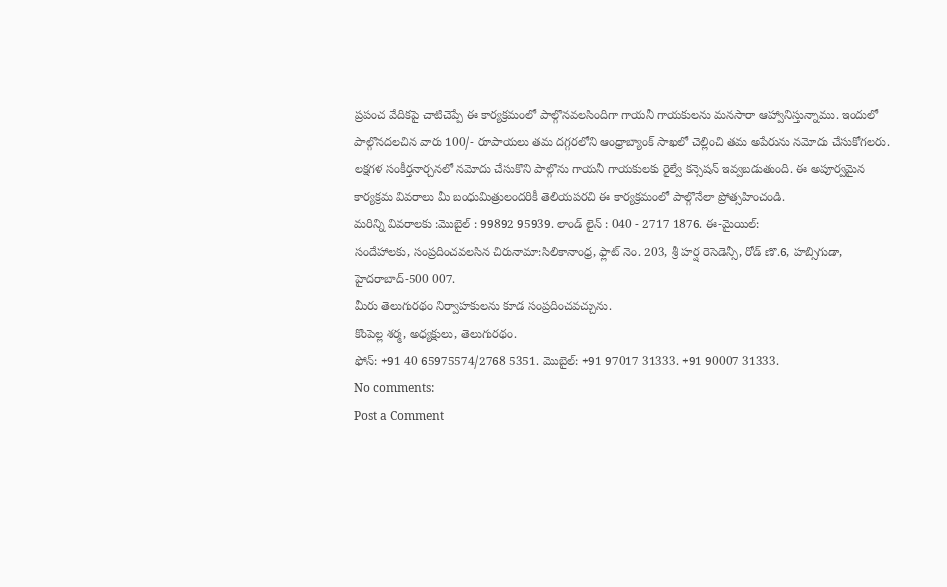ప్రపంచ వేదికపై చాటిచెప్పే ఈ కార్యక్రమంలో పాల్గొనవలసిందిగా గాయనీ గాయకులను మనసారా ఆహ్వానిస్తున్నాము. ఇందులో పాల్గొనదలచిన వారు 100/- రూపాయలు తమ దగ్గరలోని ఆంధ్రాబ్యాంక్ సాఖలో చెల్లించి తమ అపేరును నమోదు చేసుకోగలరు. లక్షగళ సంకీర్తనార్చనలో నమోదు చేసుకొని పాల్గొను గాయనీ గాయకులకు రైల్వే కన్సెషన్ ఇవ్వబడుతుంది. ఈ అపూర్వమైన కార్యక్రమ వివరాలు మీ బంధుమిత్రులందరికీ తెలియపరచి ఈ కార్యక్రమంలో పాల్గొనేలా ప్రోత్సహించండి.
మరిన్ని వివరాలకు :మొబైల్ : 99892 95939. లాండ్ లైన్ : 040 - 2717 1876. ఈ-మైయిల్:
సందేహాలకు, సంప్రదించవలసిన చిరునామా:సిలికానాంధ్ర, ఫ్లాట్ నెం. 203, శ్రీ హర్ష రెసెడెన్సీ, రోడ్ ణొ.6, హబ్సిగుడా, హైదరాబాద్-500 007.
మీరు తెలుగురథం నిర్వాహకులను కూడ సంప్రదించవచ్చును.
కొంపెల్ల శర్మ, అధ్యక్షులు, తెలుగురథం.
ఫోన్: +91 40 65975574/2768 5351. మొబైల్: +91 97017 31333. +91 90007 31333.
No comments:
Post a Comment